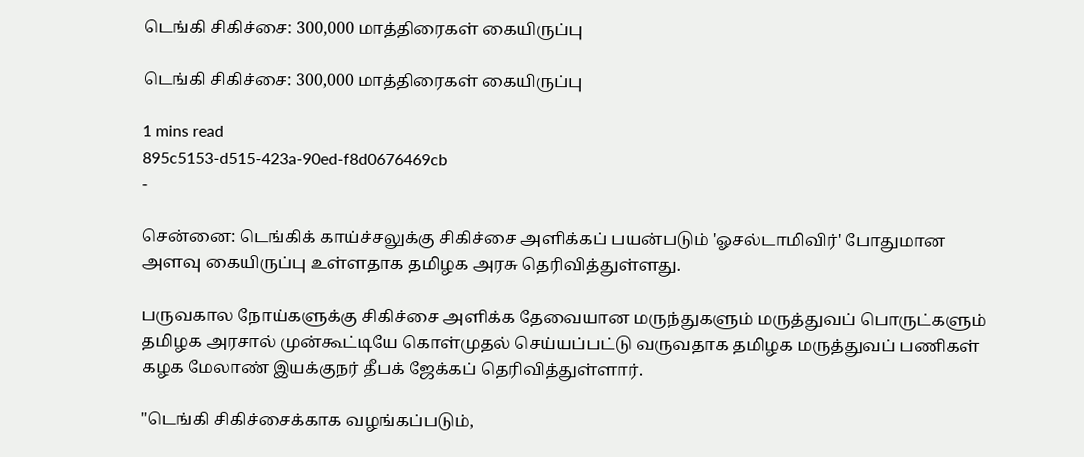டெங்கி சிகிச்சை: 300,000 மாத்திரைகள் கையிருப்பு

டெங்கி சிகிச்சை: 300,000 மாத்திரைகள் கையிருப்பு

1 mins read
895c5153-d515-423a-90ed-f8d0676469cb
-

சென்னை: டெங்கிக் காய்ச்சலுக்கு சிகிச்சை அளிக்கப் பயன்படும் 'ஓசல்டாமிவிர்' போதுமான அளவு கையிருப்பு உள்ளதாக தமிழக அரசு தெரிவித்துள்ளது.

பருவகால நோய்களுக்கு சிகிச்சை அளிக்க தேவையான மருந்துகளும் மருத்துவப் பொருட்களும் தமிழக அரசால் முன்கூட்டியே கொள்முதல் செய்யப்பட்டு வருவதாக தமிழக மருத்துவப் பணிகள் கழக மேலாண் இயக்குநர் தீபக் ஜேக்கப் தெரிவித்துள்ளார்.

"டெங்கி சிகிச்சைக்காக வழங்கப்படும்,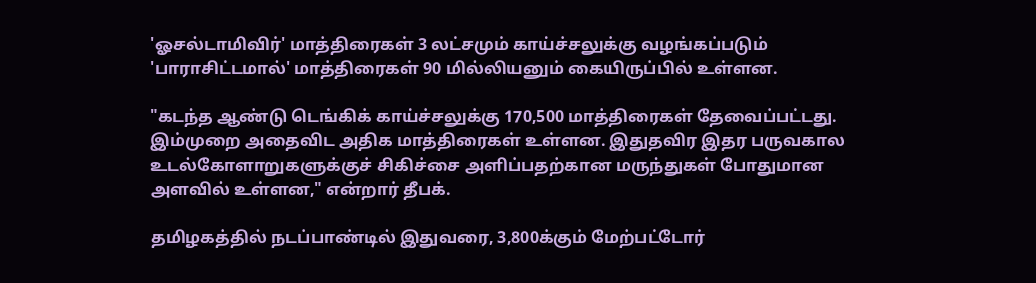'ஓசல்டாமிவிர்' மாத்திரைகள் 3 லட்சமும் காய்ச்சலுக்கு வழங்கப்படும் 'பாராசிட்டமால்' மாத்திரைகள் 90 மில்லியனும் கையிருப்பில் உள்ளன.

"கடந்த ஆண்டு டெங்கிக் காய்ச்சலுக்கு 170,500 மாத்திரைகள் தேவைப்பட்டது. இம்முறை அதைவிட அதிக மாத்திரைகள் உள்ளன. இதுதவிர இதர பருவகால உடல்கோளாறுகளுக்குச் சிகிச்சை அளிப்பதற்கான மருந்துகள் போதுமான அளவில் உள்ளன," என்றார் தீபக்.

தமிழகத்தில் நடப்பாண்டில் இதுவரை, 3,800க்கும் மேற்பட்டோர்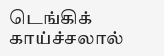டெங்கிக் காய்ச்சலால்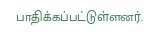பாதிக்கப்பட்டுள்ளனர்.